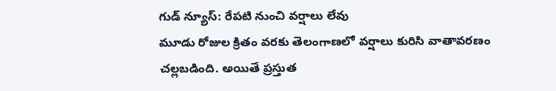గుడ్ న్యూస్: రేపటి నుంచి వర్షాలు లేవు
మూడు రోజుల క్రితం వరకు తెలంగాణలో వర్షాలు కురిసి వాతావరణం చల్లబడింది. అయితే ప్రస్తుత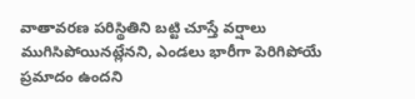వాతావరణ పరిస్థితిని బట్టి చూస్తే వర్షాలు ముగిసిపోయినట్లేనని, ఎండలు భారీగా పెరిగిపోయే ప్రమాదం ఉందని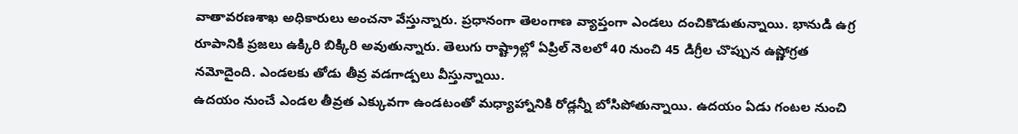వాతావరణశాఖ అధికారులు అంచనా వేస్తున్నారు. ప్రధానంగా తెలంగాణ వ్యాప్తంగా ఎండలు దంచికొడుతున్నాయి. భానుడి ఉగ్ర రూపానికి ప్రజలు ఉక్కిరి బిక్కిరి అవుతున్నారు. తెలుగు రాష్ట్రాల్లో ఏప్రిల్ నెలలో 40 నుంచి 45 డిగ్రీల చొప్పున ఉష్ణోగ్రత నమోదైంది. ఎండలకు తోడు తీవ్ర వడగాడ్పలు వీస్తున్నాయి.
ఉదయం నుంచే ఎండల తీవ్రత ఎక్కువగా ఉండటంతో మధ్యాహ్నానికి రోడ్లన్నీ బోసిపోతున్నాయి. ఉదయం ఏడు గంటల నుంచి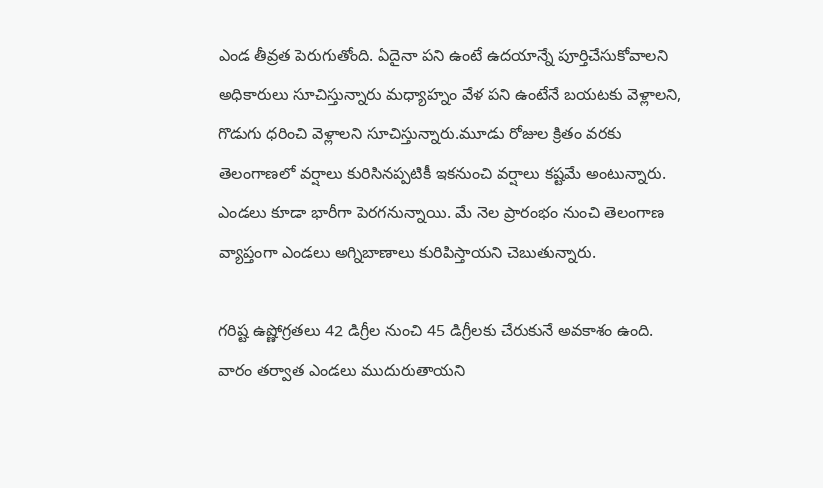ఎండ తీవ్రత పెరుగుతోంది. ఏదైనా పని ఉంటే ఉదయాన్నే పూర్తిచేసుకోవాలని అధికారులు సూచిస్తున్నారు మధ్యాహ్నం వేళ పని ఉంటేనే బయటకు వెళ్లాలని, గొడుగు ధరించి వెళ్లాలని సూచిస్తున్నారు.మూడు రోజుల క్రితం వరకు తెలంగాణలో వర్షాలు కురిసినప్పటికీ ఇకనుంచి వర్షాలు కష్టమే అంటున్నారు. ఎండలు కూడా భారీగా పెరగనున్నాయి. మే నెల ప్రారంభం నుంచి తెలంగాణ వ్యాప్తంగా ఎండలు అగ్నిబాణాలు కురిపిస్తాయని చెబుతున్నారు.

గరిష్ట ఉష్ణోగ్రతలు 42 డిగ్రీల నుంచి 45 డిగ్రీలకు చేరుకునే అవకాశం ఉంది. వారం తర్వాత ఎండలు ముదురుతాయని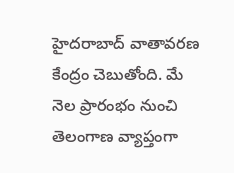హైదరాబాద్ వాతావరణ కేంద్రం చెబుతోంది. మే నెల ప్రారంభం నుంచి తెలంగాణ వ్యాప్తంగా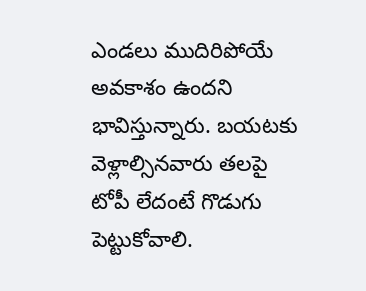ఎండలు ముదిరిపోయే అవకాశం ఉందని భావిస్తున్నారు. బయటకు వెళ్లాల్సినవారు తలపై టోపీ లేదంటే గొడుగు పెట్టుకోవాలి.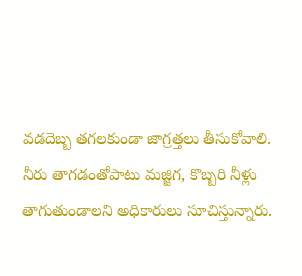వడదెబ్బ తగలకుండా జాగ్రత్తలు తీసుకోవాలి. నీరు తాగడంతోపాటు మజ్జిగ, కొబ్బరి నీళ్లు తాగుతుండాలని అధికారులు సూచిస్తున్నారు.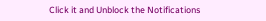Click it and Unblock the Notifications